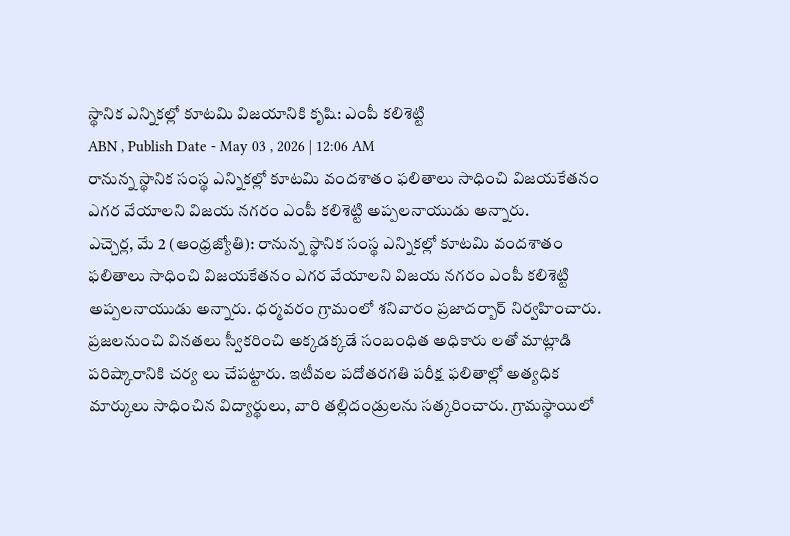స్థానిక ఎన్నికల్లో కూటమి విజయానికి కృషి: ఎంపీ కలిశెట్టి
ABN , Publish Date - May 03 , 2026 | 12:06 AM
రానున్న స్థానిక సంస్థ ఎన్నికల్లో కూటమి వందశాతం ఫలితాలు సాధించి విజయకేతనం ఎగర వేయాలని విజయ నగరం ఎంపీ కలిశెట్టి అప్పలనాయుడు అన్నారు.
ఎచ్చెర్ల, మే 2 (ఆంధ్రజ్యోతి): రానున్న స్థానిక సంస్థ ఎన్నికల్లో కూటమి వందశాతం ఫలితాలు సాధించి విజయకేతనం ఎగర వేయాలని విజయ నగరం ఎంపీ కలిశెట్టి అప్పలనాయుడు అన్నారు. ధర్మవరం గ్రామంలో శనివారం ప్రజాదర్బార్ నిర్వహించారు. ప్రజలనుంచి వినతలు స్వీకరించి అక్కడక్కడే సంబంధిత అధికారు లతో మాట్లాడి పరిష్కారానికి చర్య లు చేపట్టారు. ఇటీవల పదోతరగతి పరీక్ష ఫలితాల్లో అత్యధిక మార్కులు సాధించిన విద్యార్థులు, వారి తల్లిదండ్రులను సత్కరించారు. గ్రామస్థాయిలో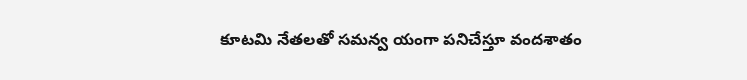కూటమి నేతలతో సమన్వ యంగా పనిచేస్తూ వందశాతం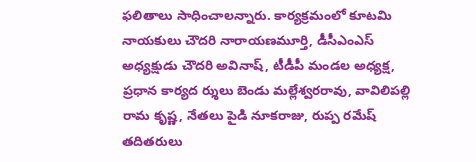ఫలితాలు సాధించాలన్నారు. కార్యక్రమంలో కూటమి నాయకులు చౌదరి నారాయణమూర్తి, డీసీఎంఎస్ అధ్యక్షుడు చౌదరి అవినాష్, టీడీపీ మండల అధ్యక్ష, ప్రధాన కార్యద ర్శులు బెండు మల్లేశ్వరరావు, వావిలిపల్లి రామ కృష్ణ, నేతలు పైడి నూకరాజు, రుప్ప రమేష్ తదితరులు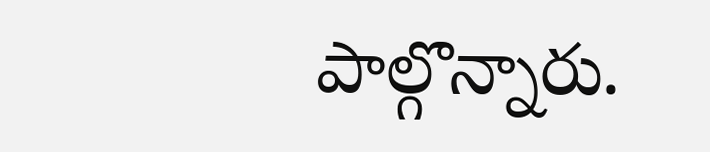పాల్గొన్నారు.